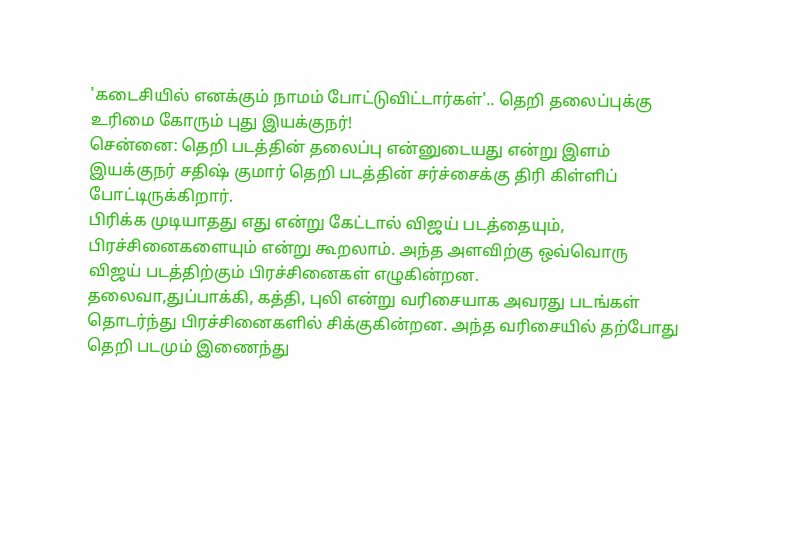'கடைசியில் எனக்கும் நாமம் போட்டுவிட்டார்கள்'.. தெறி தலைப்புக்கு உரிமை கோரும் புது இயக்குநர்!
சென்னை: தெறி படத்தின் தலைப்பு என்னுடையது என்று இளம் இயக்குநர் சதிஷ் குமார் தெறி படத்தின் சர்ச்சைக்கு திரி கிள்ளிப் போட்டிருக்கிறார்.
பிரிக்க முடியாதது எது என்று கேட்டால் விஜய் படத்தையும், பிரச்சினைகளையும் என்று கூறலாம். அந்த அளவிற்கு ஒவ்வொரு விஜய் படத்திற்கும் பிரச்சினைகள் எழுகின்றன.
தலைவா,துப்பாக்கி, கத்தி, புலி என்று வரிசையாக அவரது படங்கள் தொடர்ந்து பிரச்சினைகளில் சிக்குகின்றன. அந்த வரிசையில் தற்போது தெறி படமும் இணைந்து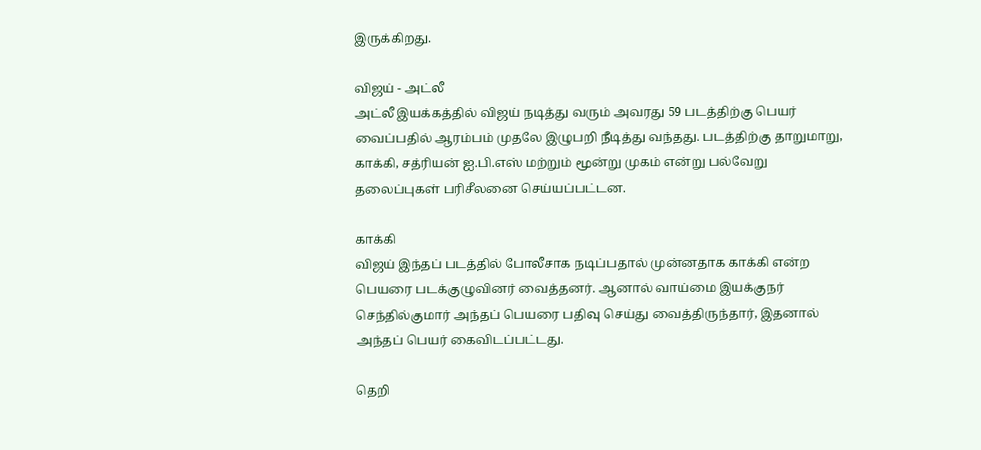இருக்கிறது.

விஜய் - அட்லீ
அட்லீ இயக்கத்தில் விஜய் நடித்து வரும் அவரது 59 படத்திற்கு பெயர் வைப்பதில் ஆரம்பம் முதலே இழுபறி நீடித்து வந்தது. படத்திற்கு தாறுமாறு, காக்கி, சத்ரியன் ஐ.பி.எஸ் மற்றும் மூன்று முகம் என்று பல்வேறு தலைப்புகள் பரிசீலனை செய்யப்பட்டன.

காக்கி
விஜய் இந்தப் படத்தில் போலீசாக நடிப்பதால் முன்னதாக காக்கி என்ற பெயரை படக்குழுவினர் வைத்தனர். ஆனால் வாய்மை இயக்குநர் செந்தில்குமார் அந்தப் பெயரை பதிவு செய்து வைத்திருந்தார், இதனால் அந்தப் பெயர் கைவிடப்பட்டது.

தெறி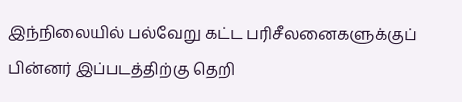இந்நிலையில் பல்வேறு கட்ட பரிசீலனைகளுக்குப் பின்னர் இப்படத்திற்கு தெறி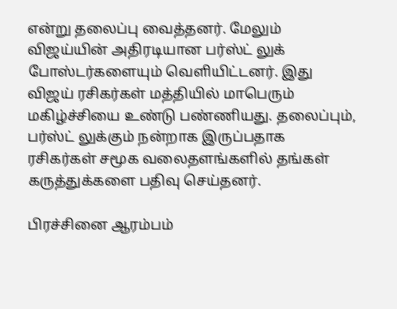என்று தலைப்பு வைத்தனர். மேலும் விஜய்யின் அதிரடியான பர்ஸ்ட் லுக் போஸ்டர்களையும் வெளியிட்டனர். இது விஜய் ரசிகர்கள் மத்தியில் மாபெரும் மகிழ்ச்சியை உண்டு பண்ணியது. தலைப்பும், பர்ஸ்ட் லுக்கும் நன்றாக இருப்பதாக ரசிகர்கள் சமூக வலைதளங்களில் தங்கள் கருத்துக்களை பதிவு செய்தனர்.

பிரச்சினை ஆரம்பம்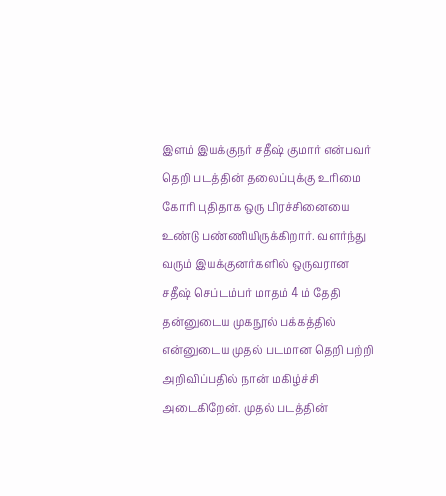இளம் இயக்குநர் சதீஷ் குமார் என்பவர் தெறி படத்தின் தலைப்புக்கு உரிமை கோரி புதிதாக ஒரு பிரச்சினையை உண்டு பண்ணியிருக்கிறார். வளர்ந்து வரும் இயக்குனர்களில் ஒருவரான சதீஷ் செப்டம்பர் மாதம் 4 ம் தேதி தன்னுடைய முகநூல் பக்கத்தில் என்னுடைய முதல் படமான தெறி பற்றி அறிவிப்பதில் நான் மகிழ்ச்சி அடைகிறேன். முதல் படத்தின்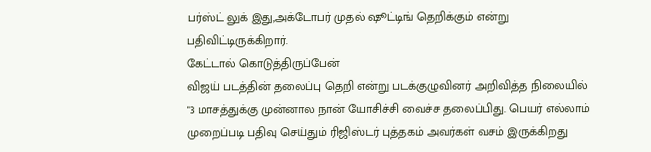பர்ஸ்ட் லுக் இது,அக்டோபர் முதல் ஷூட்டிங் தெறிக்கும் என்று பதிவிட்டிருக்கிறார்.
கேட்டால் கொடுத்திருப்பேன்
விஜய் படத்தின் தலைப்பு தெறி என்று படக்குழுவினர் அறிவித்த நிலையில் "3 மாசத்துக்கு முன்னால நான் யோசிச்சி வைச்ச தலைப்பிது. பெயர் எல்லாம் முறைப்படி பதிவு செய்தும் ரிஜிஸ்டர் புத்தகம் அவர்கள் வசம் இருக்கிறது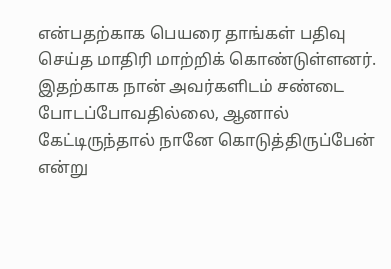என்பதற்காக பெயரை தாங்கள் பதிவு செய்த மாதிரி மாற்றிக் கொண்டுள்ளனர். இதற்காக நான் அவர்களிடம் சண்டை போடப்போவதில்லை, ஆனால் கேட்டிருந்தால் நானே கொடுத்திருப்பேன் என்று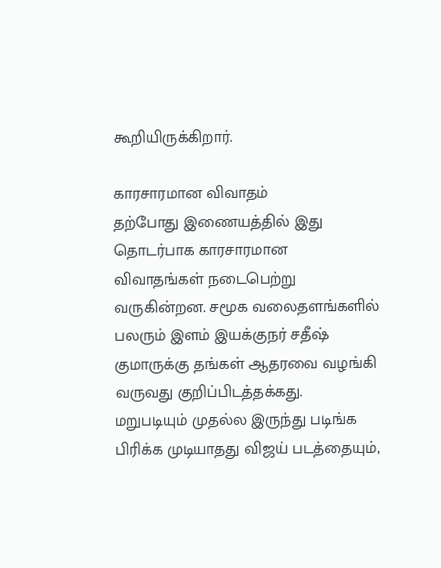கூறியிருக்கிறார்.

காரசாரமான விவாதம்
தற்போது இணையத்தில் இது தொடர்பாக காரசாரமான விவாதங்கள் நடைபெற்று வருகின்றன. சமூக வலைதளங்களில் பலரும் இளம் இயக்குநர் சதீஷ் குமாருக்கு தங்கள் ஆதரவை வழங்கி வருவது குறிப்பிடத்தக்கது.
மறுபடியும் முதல்ல இருந்து படிங்க பிரிக்க முடியாதது விஜய் படத்தையும்,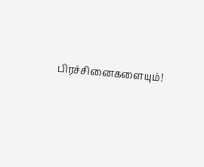பிரச்சினைகளையும்!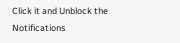Click it and Unblock the Notifications